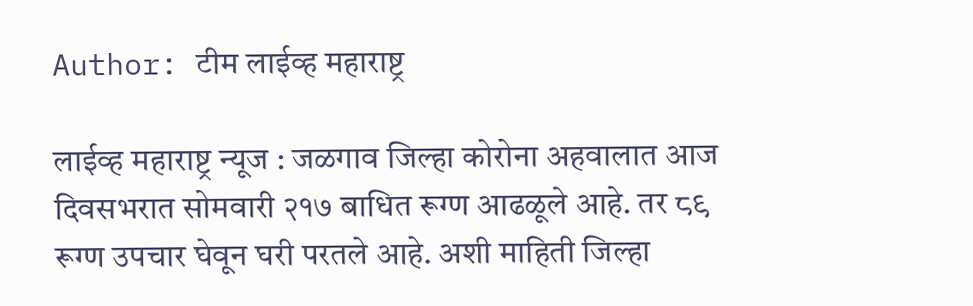Author: टीम लाईव्ह महाराष्ट्र

लाईव्ह महाराष्ट्र न्यूज : जळगाव जिल्हा कोरोना अहवालात आज दिवसभरात सोमवारी २१७ बाधित रूग्ण आढळूले आहे. तर ८९ रूग्ण उपचार घेवून घरी परतले आहे. अशी माहिती जिल्हा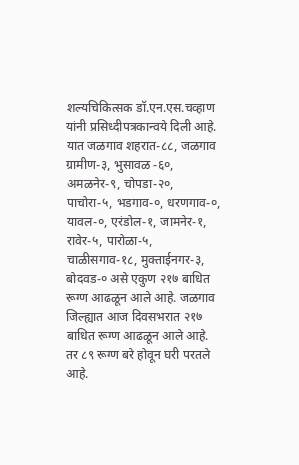शल्यचिकित्सक डॉ.एन.एस.चव्हाण यांनी प्रसिध्दीपत्रकान्वये दिली आहे. यात जळगाव शहरात-८८, जळगाव ग्रामीण-३, भुसावळ -६०, अमळनेर-९, चोपडा-२०, पाचोरा-५, भडगाव-०, धरणगाव-०, यावल-०, एरंडोल-१, जामनेर-१, रावेर-५, पारोळा-५, चाळीसगाव-१८, मुक्ताईनगर-३, बोदवड-० असे एकुण २१७ बाधित रूग्ण आढळून आले आहे. जळगाव जिल्ह्यात आज दिवसभरात २१७ बाधित रूग्ण आढळून आले आहे. तर ८९ रूग्ण बरे होवून घरी परतले आहे.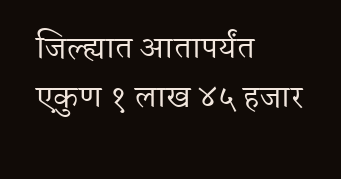जिल्ह्यात आतापर्यंत एकुण १ लाख ४५ हजार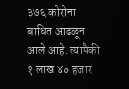३७६ कोरोना बाधित आढळून आले आहे. त्यापैकी १ लाख ४० हजार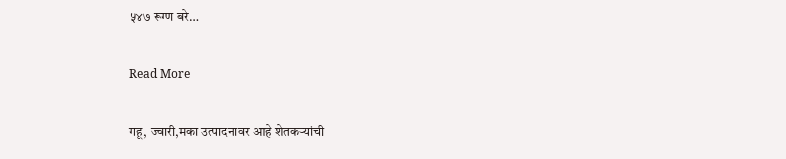५४७ रूग्ण बरे…

Read More

गहू, ज्वारी,मका उत्पादनावर आहे शेतकर्‍यांची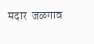मदार  जळगाव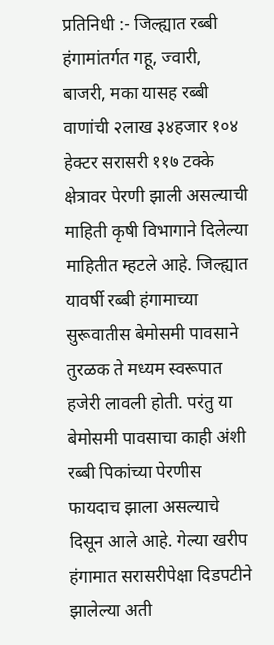प्रतिनिधी :- जिल्ह्यात रब्बी हंगामांतर्गत गहू, ज्वारी, बाजरी, मका यासह रब्बी वाणांची २लाख ३४हजार १०४ हेक्टर सरासरी ११७ टक्के क्षेत्रावर पेरणी झाली असल्याची माहिती कृषी विभागाने दिलेल्या माहितीत म्हटले आहे. जिल्ह्यात यावर्षी रब्बी हंगामाच्या सुरूवातीस बेमोसमी पावसाने तुरळक ते मध्यम स्वरूपात हजेरी लावली होती. परंतु या बेमोसमी पावसाचा काही अंशी रब्बी पिकांच्या पेरणीस फायदाच झाला असल्याचे दिसून आले आहे. गेल्या खरीप हंगामात सरासरीपेक्षा दिडपटीने झालेल्या अती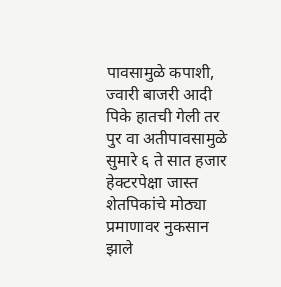पावसामुळे कपाशी, ज्वारी बाजरी आदी पिके हातची गेली तर पुर वा अतीपावसामुळे सुमारे ६ ते सात हजार हेक्टरपेक्षा जास्त शेतपिकांचे मोठ्या प्रमाणावर नुकसान झाले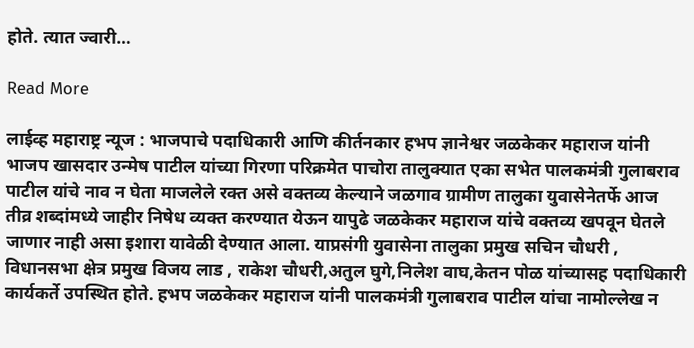होते. त्यात ज्वारी…

Read More

लाईव्ह महाराष्ट्र न्यूज : भाजपाचे पदाधिकारी आणि कीर्तनकार हभप ज्ञानेश्वर जळकेकर महाराज यांनी भाजप खासदार उन्मेष पाटील यांच्या गिरणा परिक्रमेत पाचोरा तालुक्यात एका सभेत पालकमंत्री गुलाबराव पाटील यांचे नाव न घेता माजलेले रक्त असे वक्तव्य केल्याने जळगाव ग्रामीण तालुका युवासेनेतर्फे आज तीव्र शब्दांमध्ये जाहीर निषेध व्यक्त करण्यात येऊन यापुढे जळकेकर महाराज यांचे वक्तव्य खपवून घेतले जाणार नाही असा इशारा यावेळी देण्यात आला. याप्रसंगी युवासेना तालुका प्रमुख सचिन चौधरी , विधानसभा क्षेत्र प्रमुख विजय लाड , राकेश चौधरी,अतुल घुगे,निलेश वाघ,केतन पोळ यांच्यासह पदाधिकारी कार्यकर्ते उपस्थित होते. हभप जळकेकर महाराज यांनी पालकमंत्री गुलाबराव पाटील यांचा नामोल्लेख न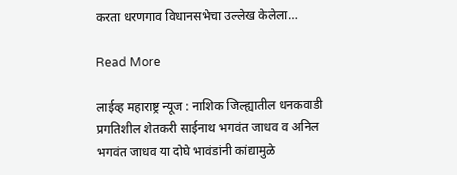करता धरणगाव विधानसभेचा उल्लेख केलेला…

Read More

लाईव्ह महाराष्ट्र न्यूज : नाशिक जिल्ह्यातील धनकवाडी प्रगतिशील शेतकरी साईनाथ भगवंत जाधव व अनिल भगवंत जाधव या दोघे भावंडांनी कांद्यामुळे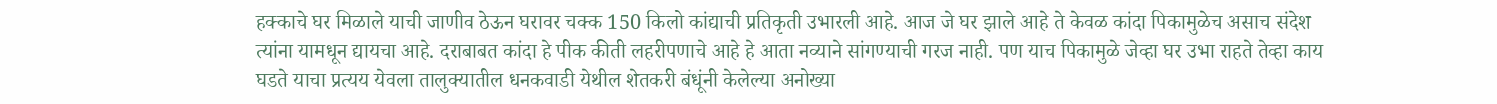हक्काचे घर मिळाले याची जाणीव ठेऊन घरावर चक्क 150 किलो कांद्याची प्रतिकृती उभारली आहे. आज जे घर झाले आहे ते केवळ कांदा पिकामुळेच असाच संदेश त्यांना यामधून द्यायचा आहे. दराबाबत कांदा हे पीक कीती लहरीपणाचे आहे हे आता नव्याने सांगण्याची गरज नाही. पण याच पिकामुळे जेव्हा घर उभा राहते तेव्हा काय घडते याचा प्रत्यय येवला तालुक्यातील धनकवाडी येथील शेतकरी बंधूंनी केलेल्या अनोख्या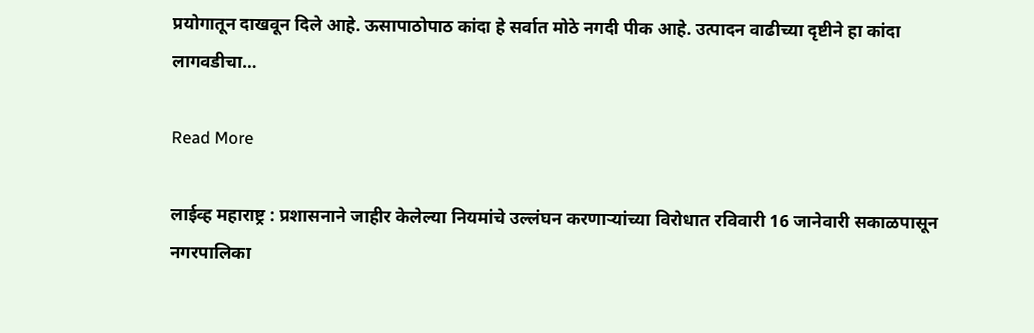प्रयोगातून दाखवून दिले आहे. ऊसापाठोपाठ कांदा हे सर्वात मोठे नगदी पीक आहे. उत्पादन वाढीच्या दृष्टीने हा कांदा लागवडीचा…

Read More

लाईव्ह महाराष्ट्र : प्रशासनाने जाहीर केलेल्या नियमांचे उल्लंघन करणार्‍यांच्या विरोधात रविवारी 16 जानेवारी सकाळपासून नगरपालिका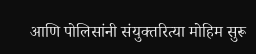आणि पोलिसांनी संयुक्तरित्या मोहिम सुरू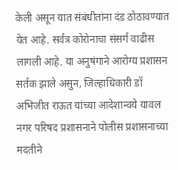केली असून यात संबंधीतांना दंड ठोठावण्यात येत आहे. सर्वत्र कोरोनाचा संसर्ग वाढीस लागली आहे. या अनुषंगाने आरोग्य प्रशासन सर्तक झाले असुन, जिल्हाधिकारी डॉ अभिजीत राऊत यांच्या आदेशान्वये यावल नगर परिषद प्रशासनाने पोलीस प्रशासनाच्या मदतीने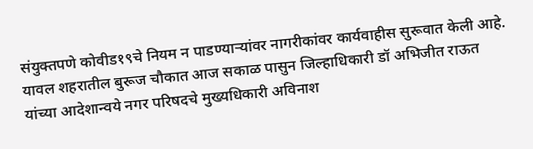संयुक्तपणे कोवीड१९चे नियम न पाडण्यार्‍यांवर नागरीकांवर कार्यवाहीस सुरूवात केली आहे. यावल शहरातील बुरूज चौकात आज सकाळ पासुन जिल्हाधिकारी डॉ अभिजीत राऊत यांच्या आदेशान्वये नगर परिषदचे मुख्यधिकारी अविनाश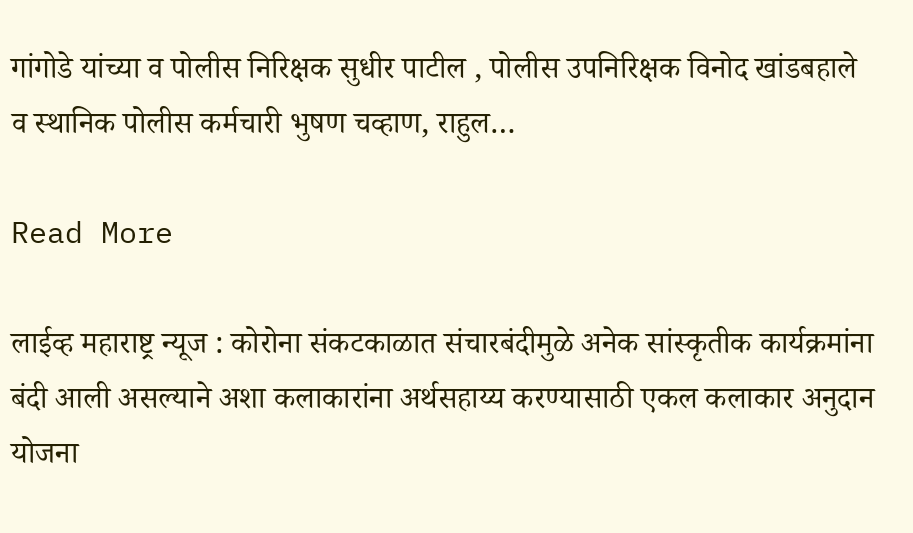गांगोडे यांच्या व पोलीस निरिक्षक सुधीर पाटील , पोलीस उपनिरिक्षक विनोद खांडबहाले व स्थानिक पोलीस कर्मचारी भुषण चव्हाण, राहुल…

Read More

लाईव्ह महाराष्ट्र न्यूज : कोरोना संकटकाळात संचारबंदीमुळे अनेक सांस्कृतीक कार्यक्रमांना बंदी आली असल्याने अशा कलाकारांना अर्थसहाय्य करण्यासाठी एकल कलाकार अनुदान योजना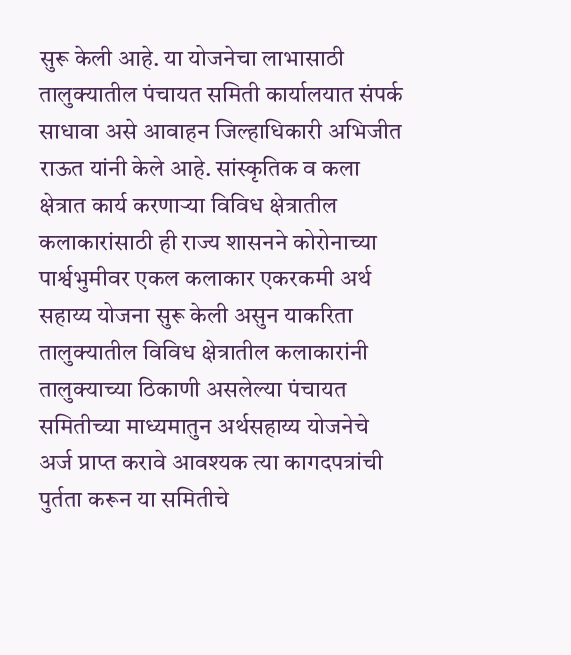सुरू केली आहे. या योजनेचा लाभासाठी तालुक्यातील पंचायत समिती कार्यालयात संपर्क साधावा असे आवाहन जिल्हाधिकारी अभिजीत राऊत यांनी केले आहे. सांस्कृतिक व कला क्षेत्रात कार्य करणाऱ्या विविध क्षेत्रातील कलाकारांसाठी ही राज्य शासनने कोरोनाच्या पार्श्वभुमीवर एकल कलाकार एकरकमी अर्थ सहाय्य योजना सुरू केली असुन याकरिता तालुक्यातील विविध क्षेत्रातील कलाकारांनी तालुक्याच्या ठिकाणी असलेल्या पंचायत समितीच्या माध्यमातुन अर्थसहाय्य योजनेचे अर्ज प्राप्त करावे आवश्यक त्या कागदपत्रांची पुर्तता करून या समितीचे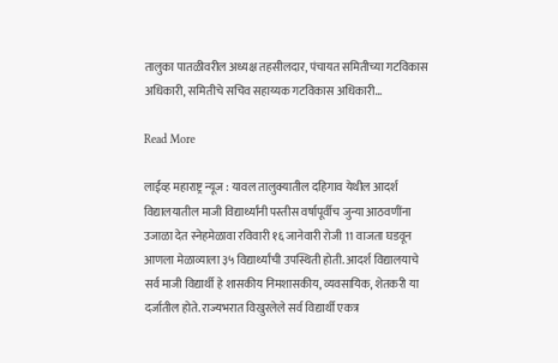तालुका पातळीवरील अध्यक्ष तहसीलदार, पंचायत समितीच्या गटविकास अधिकारी, समितीचे सचिव सहाय्यक गटविकास अधिकारी…

Read More

लाईव्ह महाराष्ट्र न्यूज : यावल तालुक्यातील दहिगाव येथील आदर्श विद्यालयातील माजी विद्यार्थ्यांनी पस्तीस वर्षापूर्वीच जुन्या आठवणींना उजाळा देत स्नेहमेळावा रविवारी १६ जानेवारी रोजी 11 वाजता घडवून आणला मेळाव्याला ३५ विद्यार्थ्यांची उपस्थिती होती. आदर्श विद्यालयाचे सर्व माजी विद्यार्थी हे शासकीय निमशासकीय, व्यवसायिक, शेतकरी या दर्जातील होते. राज्यभरात विखुरलेले सर्व विद्यार्थी एकत्र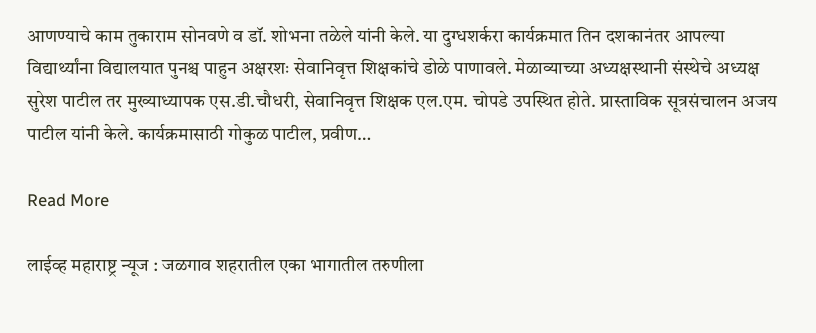आणण्याचे काम तुकाराम सोनवणे व डॉ. शोभना तळेले यांनी केले. या दुग्धशर्करा कार्यक्रमात तिन दशकानंतर आपल्या विद्यार्थ्यांना विद्यालयात पुनश्च पाहुन अक्षरशः सेवानिवृत्त शिक्षकांचे डोळे पाणावले. मेळाव्याच्या अध्यक्षस्थानी संस्थेचे अध्यक्ष सुरेश पाटील तर मुख्याध्यापक एस.डी.चौधरी, सेवानिवृत्त शिक्षक एल.एम. चोपडे उपस्थित होते. प्रास्ताविक सूत्रसंचालन अजय पाटील यांनी केले. कार्यक्रमासाठी गोकुळ पाटील, प्रवीण…

Read More

लाईव्ह महाराष्ट्र न्यूज : जळगाव शहरातील एका भागातील तरुणीला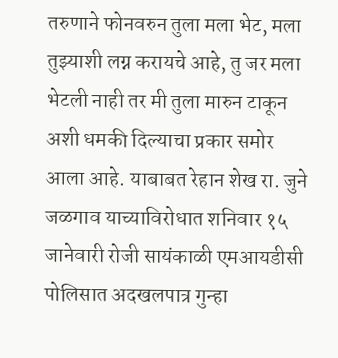तरुणाने फोनवरुन तुला मला भेट, मला तुझ्याशी लग्न करायचे आहे, तु जर मला भेटली नाही तर मी तुला मारुन टाकून अशी धमकी दिल्याचा प्रकार समोर आला आहे. याबाबत रेहान शेख रा. जुने जळगाव याच्याविरोधात शनिवार १५ जानेवारी रोजी सायंकाळी एमआयडीसी पोलिसात अदखलपात्र गुन्हा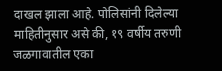दाखल झाला आहे. पोलिसांनी दिलेल्या माहितीनुसार असे की, १९ वर्षीय तरुणी जळगावातील एका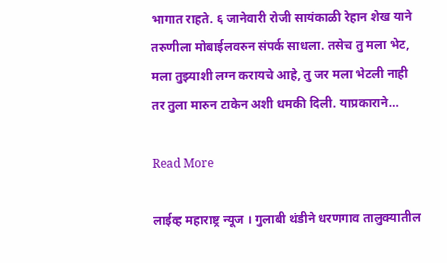भागात राहते. ६ जानेवारी रोजी सायंकाळी रेहान शेख याने तरुणीला मोबाईलवरुन संपर्क साधला. तसेच तु मला भेट, मला तुझ्याशी लग्न करायचे आहे, तु जर मला भेटली नाही तर तुला मारुन टाकेन अशी धमकी दिली. याप्रकाराने…

Read More

लाईव्ह महाराष्ट्र न्यूज । गुलाबी थंडीने धरणगाव तालुक्यातील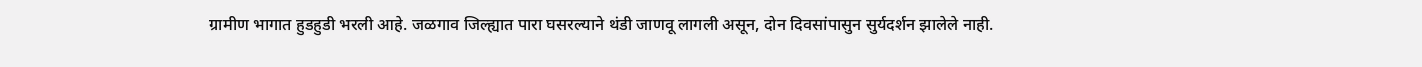ग्रामीण भागात हुडहुडी भरली आहे. जळगाव जिल्ह्यात पारा घसरल्याने थंडी जाणवू लागली असून, दोन दिवसांपासुन सुर्यदर्शन झालेले नाही.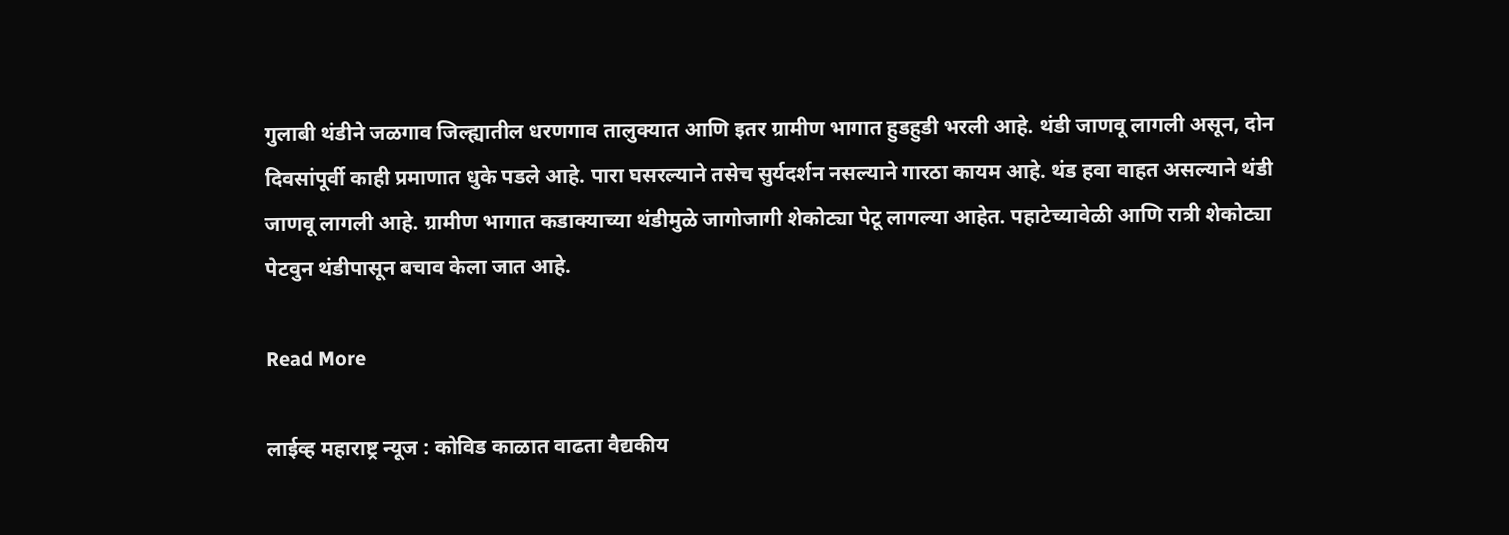गुलाबी थंडीने जळगाव जिल्ह्यातील धरणगाव तालुक्यात आणि इतर ग्रामीण भागात हुडहुडी भरली आहे. थंडी जाणवू लागली असून, दोन दिवसांपूर्वी काही प्रमाणात धुके पडले आहे. पारा घसरल्याने तसेच सुर्यदर्शन नसल्याने गारठा कायम आहे. थंड हवा वाहत असल्याने थंडी जाणवू लागली आहे. ग्रामीण भागात कडाक्याच्या थंडीमुळे जागोजागी शेकोट्या पेटू लागल्या आहेत. पहाटेच्यावेळी आणि रात्री शेकोट्या पेटवुन थंडीपासून बचाव केला जात आहे.

Read More

लाईव्ह महाराष्ट्र न्यूज : कोविड काळात वाढता वैद्यकीय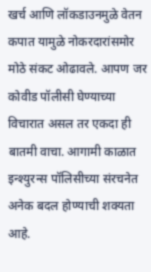खर्च आणि लॉकडाउनमुळे वेतन कपात यामुळे नोकरदारांसमोर मोठे संकट ओढावले. आपण जर कोवीड पॉलीसी घेण्याच्या विचारात असल तर एकदा ही बातमी वाचा. आगामी काळात इन्श्युरन्स पॉलिसीच्या संरचनेत अनेक बदल होण्याची शक्यता आहे.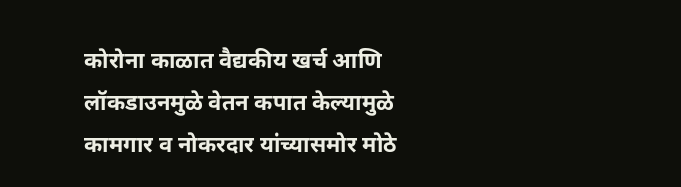कोरोना काळात वैद्यकीय खर्च आणि लॉकडाउनमुळे वेतन कपात केल्यामुळे कामगार व नोकरदार यांच्यासमोर मोठे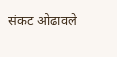संकट ओढावले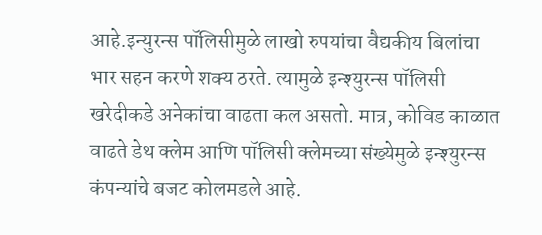आहे.इन्युरन्स पॉलिसीमुळे लाखो रुपयांचा वैद्यकीय बिलांचा भार सहन करणे शक्य ठरते. त्यामुळे इन्श्युरन्स पॉलिसी खरेदीकडे अनेकांचा वाढता कल असतो. मात्र, कोविड काळात वाढते डेथ क्लेम आणि पॉलिसी क्लेमच्या संख्येमुळे इन्श्युरन्स कंपन्यांचे बजट कोलमडले आहे.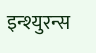इन्श्युरन्स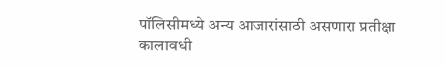पॉलिसीमध्ये अन्य आजारांसाठी असणारा प्रतीक्षा कालावधी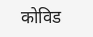कोविड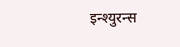इन्श्युरन्स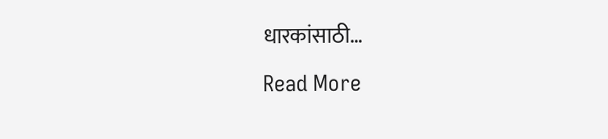धारकांसाठी…

Read More